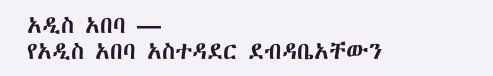አዲስ አበባ —
የአዲስ አበባ አስተዳደር ደብዳቤአቸውን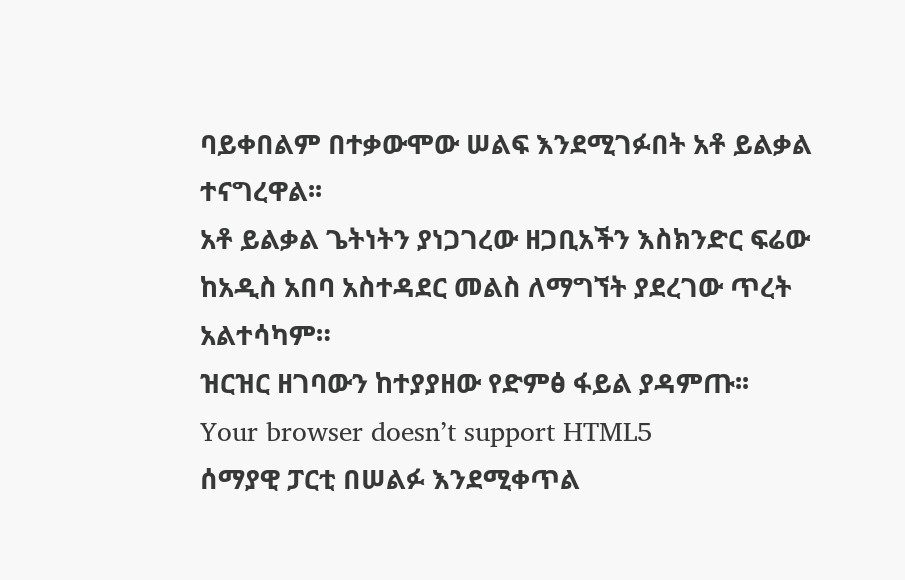ባይቀበልም በተቃውሞው ሠልፍ እንደሚገፉበት አቶ ይልቃል ተናግረዋል፡፡
አቶ ይልቃል ጌትነትን ያነጋገረው ዘጋቢአችን እስክንድር ፍሬው ከአዲስ አበባ አስተዳደር መልስ ለማግኘት ያደረገው ጥረት አልተሳካም።
ዝርዝር ዘገባውን ከተያያዘው የድምፅ ፋይል ያዳምጡ፡፡
Your browser doesn’t support HTML5
ሰማያዊ ፓርቲ በሠልፉ እንደሚቀጥል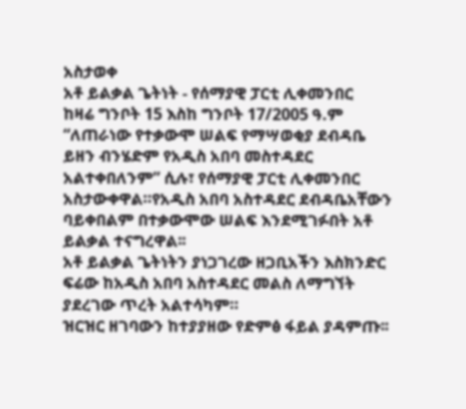አስታወቀ
አቶ ይልቃል ጌትነት - የሰማያዊ ፓርቲ ሊቀመንበር
ከዛሬ ግንቦት 15 እስከ ግንቦት 17/2005 ዓ.ም “ለጠራነው የተቃውሞ ሠልፍ የማሣወቂያ ደብዳቤ ይዘን ብንሄድም የአዲስ አበባ መስተዳደር አልተቀበለንም” ሲሉ፣ የሰማያዊ ፓርቲ ሊቀመንበር አስታውቀዋል።የአዲስ አበባ አስተዳደር ደብዳቤአቸውን ባይቀበልም በተቃውሞው ሠልፍ እንደሚገፉበት አቶ ይልቃል ተናግረዋል፡፡
አቶ ይልቃል ጌትነትን ያነጋገረው ዘጋቢአችን እስክንድር ፍሬው ከአዲስ አበባ አስተዳደር መልስ ለማግኘት ያደረገው ጥረት አልተሳካም።
ዝርዝር ዘገባውን ከተያያዘው የድምፅ ፋይል ያዳምጡ፡፡